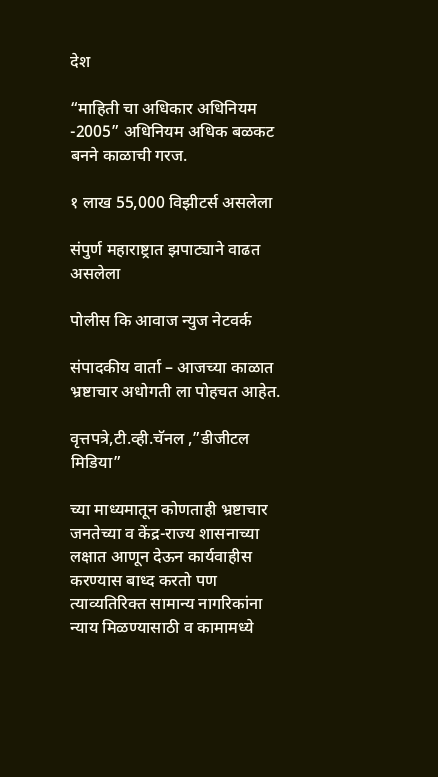देश

“माहिती चा अधिकार अधिनियम -2005” अधिनियम अधिक बळकट बनने काळाची गरज.

१ लाख 55,000 विझीटर्स असलेला

संपुर्ण महाराष्ट्रात झपाट्याने वाढत असलेला

पोलीस कि आवाज न्युज नेटवर्क

संपादकीय वार्ता – आजच्या काळात भ्रष्टाचार अधोगती ला पोहचत आहेत.

वृत्तपत्रे,टी.व्ही.चॅनल ,”डीजीटल मिडिया”

च्या माध्यमातून कोणताही भ्रष्टाचार जनतेच्या व केंद्र-राज्य शासनाच्या लक्षात आणून देऊन कार्यवाहीस करण्यास बाध्द करतो पण त्याव्यतिरिक्त सामान्य नागरिकांना न्याय मिळण्यासाठी व कामामध्ये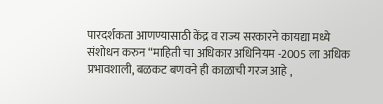पारदर्शकता आणण्यासाठी केंद्र व राज्य सरकारने कायद्या मध्ये संशोधन करुन “माहिती चा अधिकार अधिनियम -2005 ला अधिक प्रभावशाली, बळकट बणवने ही काळाची गरज आहे ‌,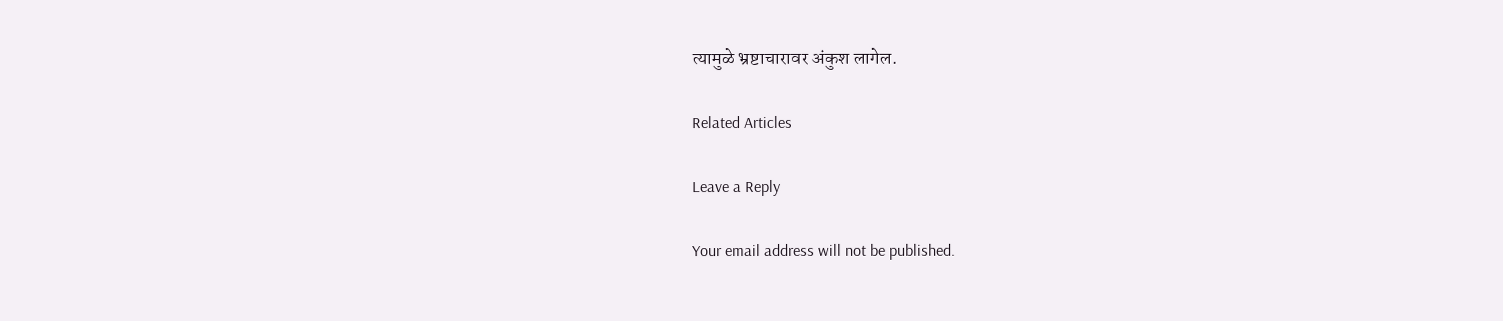त्यामुळे भ्रष्टाचारावर अंकुश लागेल.

Related Articles

Leave a Reply

Your email address will not be published.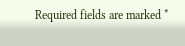Required fields are marked *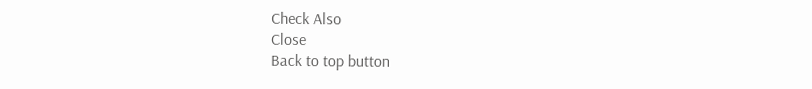Check Also
Close
Back to top button